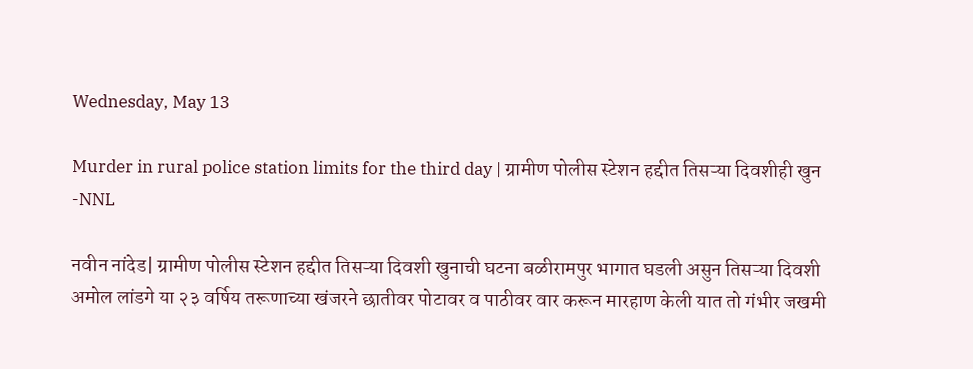Wednesday, May 13

Murder in rural police station limits for the third day | ग्रामीण पोलीस स्टेशन हद्दीत तिसऱ्या दिवशीही खुन -NNL

नवीन नांदेड| ग्रामीण पोलीस स्टेशन हद्दीत तिसऱ्या दिवशी खुनाची घटना बळीरामपुर भागात घडली असुन तिसऱ्या दिवशी अमोल लांडगे या २३ वर्षिय तरूणाच्या खंजरने छातीवर पोटावर व पाठीवर वार करून मारहाण केली यात तो गंभीर जखमी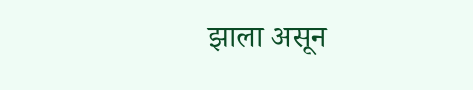झाला असून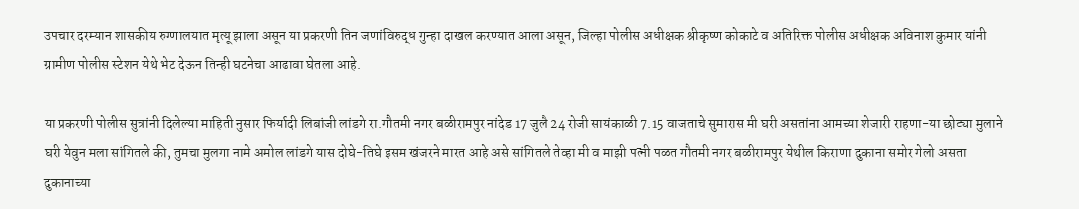उपचार दरम्यान शासकीय रुग्णालयात मृत्यू झाला असून या प्रकरणी तिन जणांविरुद्ध गुन्हा दाखल करण्यात आला असून, जिल्हा पोलीस अधीक्षक श्रीकृष्ण कोकाटे व अतिरिक्त पोलीस अधीक्षक अविनाश कुमार यांनी ग्रामीण पोलीस स्टेशन येथे भेट देऊन तिन्ही घटनेचा आढावा घेतला आहे.

या प्रकरणी पोलीस सुत्रांनी दिलेल्या माहिती नुसार फिर्यादी लिबांजी लांडगे रा.गौतमी नगर बळीरामपुर नांदेड 17 जुलै 24 रोजी सायंकाळी 7.15 वाजताचे सुमारास मी घरी असतांना आमच्या शेजारी राहणा-या छोट्या मुलाने घरी येवुन मला सांगितले की, तुमचा मुलगा नामे अमोल लांडगे यास दोघे-तिघे इसम खंजरने मारत आहे असे सांगितले तेव्हा मी व माझी पत्नी पळत गौतमी नगर बळीरामपुर येथील किराणा दुकाना समोर गेलो असता दुकानाच्या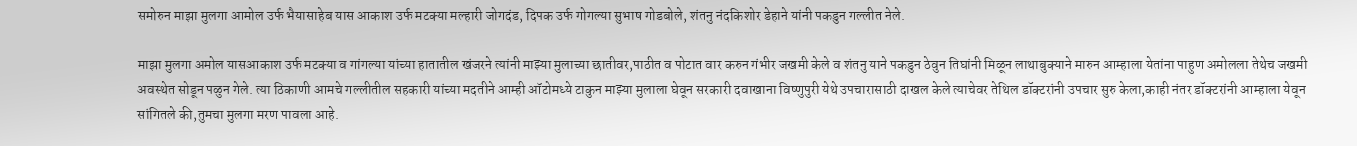समोरुन माझा मुलगा आमोल उर्फ भैयासाहेब यास आकाश उर्फ मटक्या मल्हारी जोगदंड, दिपक उर्फ गोगल्या सुभाष गोडबोले, शंतनु नंदकिशोर डेहाने यांनी पकडुन गल्लीत नेले.

माझा मुलगा अमोल यासआकाश उर्फ मटक्या व गांगल्या यांच्या हातातील खंजरने त्यांनी माझ्या मुलाच्या छातीवर,पाठीत व पोटात वार करुन गंभीर जखमी केले व शंतनु याने पकडुन ठेवुन तिघांनी मिळून लाथाबुक्याने मारुन आम्हाला येतांना पाहुण अमोलला तेथेच जखमी अवस्थेत सोडून पळुन गेले. त्या ठिकाणी आमचे गल्लीतील सहकारी यांच्या मदतीने आम्ही ऑटोमध्ये टाकुन माझ्या मुलाला घेवून सरकारी दवाखाना विष्णुपुरी येथे उपचारासाठी दाखल केले त्याचेवर तेथिल डॉक्टरांनी उपचार सुरु केला,काही नंतर डॉक्टरांनी आम्हाला येवून सांगितले की,तुमचा मुलगा मरण पावला आहे.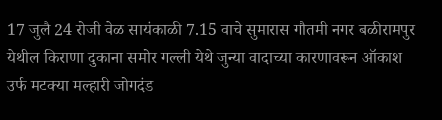17 जुलै 24 रोजी वेळ सायंकाळी 7.15 वाचे सुमारास गौतमी नगर बळीरामपुर येथील किराणा दुकाना समोर गल्ली येथे जुन्या वादाच्या कारणावरून ऑकाश उर्फ मटक्या मल्हारी जोगदंड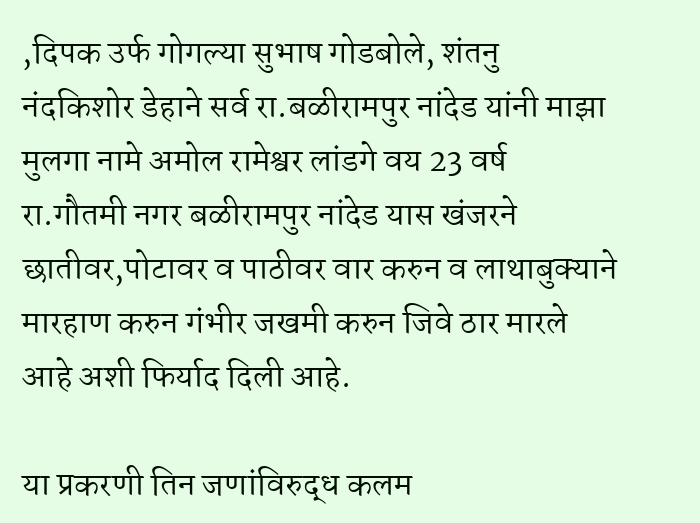,दिपक उर्फ गोगल्या सुभाष गोडबोले, शंतनु नंदकिशोर डेहाने सर्व रा.बळीरामपुर नांदेड यांनी माझा मुलगा नामे अमोल रामेश्वर लांडगे वय 23 वर्ष रा.गौतमी नगर बळीरामपुर नांदेड यास खंजरने छातीवर,पोटावर व पाठीवर वार करुन व लाथाबुक्याने मारहाण करुन गंभीर जखमी करुन जिवे ठार मारले आहे अशी फिर्याद दिली आहे.

या प्रकरणी तिन जणांविरुद्ध कलम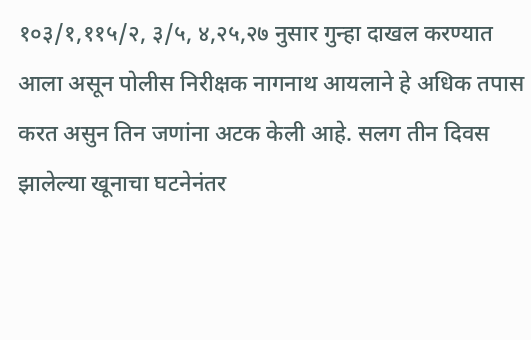१०३/१,११५/२, ३/५, ४,२५,२७ नुसार गुन्हा दाखल करण्यात आला असून पोलीस निरीक्षक नागनाथ आयलाने हे अधिक तपास करत असुन तिन जणांना अटक केली आहे. सलग तीन दिवस झालेल्या खूनाचा घटनेनंतर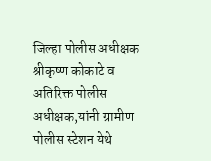जिल्हा पोलीस अधीक्षक श्रीकृष्ण कोकाटे व अतिरिक्त पोलीस अधीक्षक,यांनी ग्रामीण पोलीस स्टेशन येथे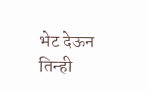भेट देऊन तिन्ही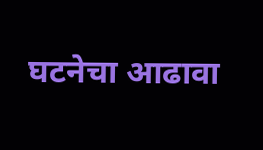घटनेचा आढावा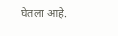घेतला आहे.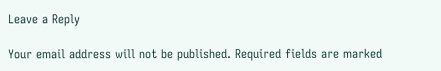Leave a Reply

Your email address will not be published. Required fields are marked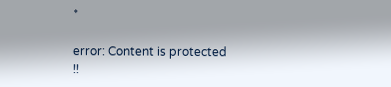*

error: Content is protected !!